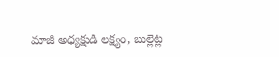మాజీ అధ్యక్షుడి లక్ష్యం, బుల్లెట్ల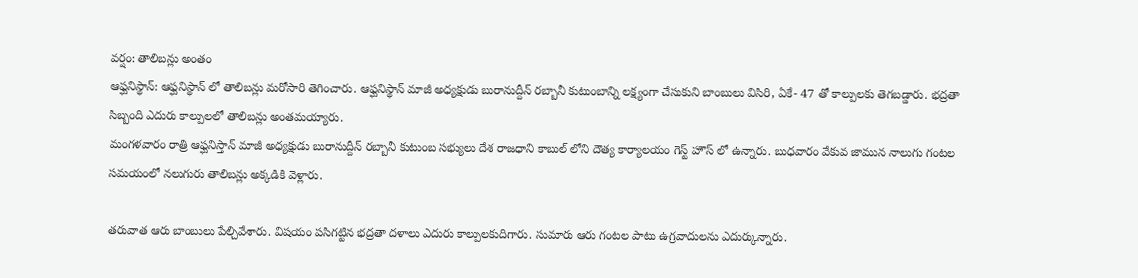వర్షం: తాలిబన్లు అంతం
ఆఫ్ఘనిస్థాన్: ఆఫ్ఘనిస్థాన్ లో తాలిబన్లు మరోసారి తెగించారు. ఆఫ్ఘనిస్థాన్ మాజీ అధ్యక్షుడు బురానుద్దీన్ రబ్బానీ కుటుంబాన్ని లక్ష్యంగా చేసుకుని బాంబులు విసిరి, ఏకే- 47 తో కాల్పులకు తెగబడ్డారు. భద్రతా సిబ్బంది ఎదురు కాల్పులలో తాలిబన్లు అంతమయ్యారు.
మంగళవారం రాత్రి ఆఫ్ఘనిస్తాన్ మాజీ అధ్యక్షుడు బురానుద్దీన్ రబ్బానీ కుటుంబ సభ్యులు దేశ రాజధాని కాబుల్ లోని దౌత్య కార్యాలయం గెస్ట్ హౌస్ లో ఉన్నారు. బుధవారం వేకువ జామున నాలుగు గంటల సమయంలో నలుగురు తాలిబన్లు అక్కడికి వెళ్లారు.

తరువాత ఆరు బాంబులు పేల్చివేశారు. విషయం పసిగట్టిన భద్రతా దళాలు ఎదురు కాల్పులకుదిగారు. సుమారు ఆరు గంటల పాటు ఉగ్రవాదులను ఎదుర్కున్నారు.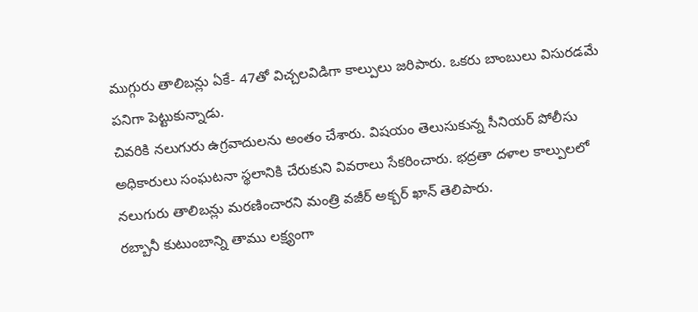ముగ్గురు తాలిబన్లు ఏకే- 47తో విచ్చలవిడిగా కాల్పులు జరిపారు. ఒకరు బాంబులు విసురడమే పనిగా పెట్టుకున్నాడు.
చివరికి నలుగురు ఉగ్రవాదులను అంతం చేశారు. విషయం తెలుసుకున్న సీనియర్ పోలీసు అధికారులు సంఘటనా స్థలానికి చేరుకుని వివరాలు సేకరించారు. భద్రతా దళాల కాల్పులలో నలుగురు తాలిబన్లు మరణించారని మంత్రి వజీర్ అక్బర్ ఖాన్ తెలిపారు.
రబ్బానీ కుటుంబాన్ని తాము లక్ష్యంగా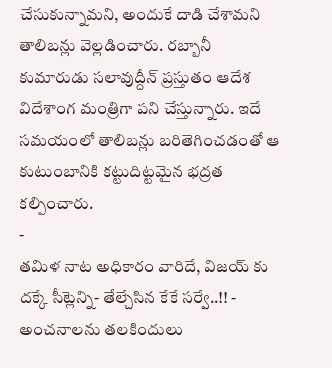చేసుకున్నామని, అందుకే దాడి చేశామని తాలిబన్లు వెల్లడించారు. రబ్బానీ కుమారుడు సలావుద్దీన్ ప్రస్తుతం ఆదేశ విదేశాంగ మంత్రిగా పని చేస్తున్నారు. ఇదే సమయంలో తాలిబన్లు బరితెగించడంతో ఆ కుటుంబానికి కట్టుదిట్టమైన భద్రత కల్పించారు.
-
తమిళ నాట అధికారం వారిదే, విజయ్ కు దక్కే సీట్లెన్ని- తేల్చేసిన కేకే సర్వే..!! -
అంచనాలను తలకిందులు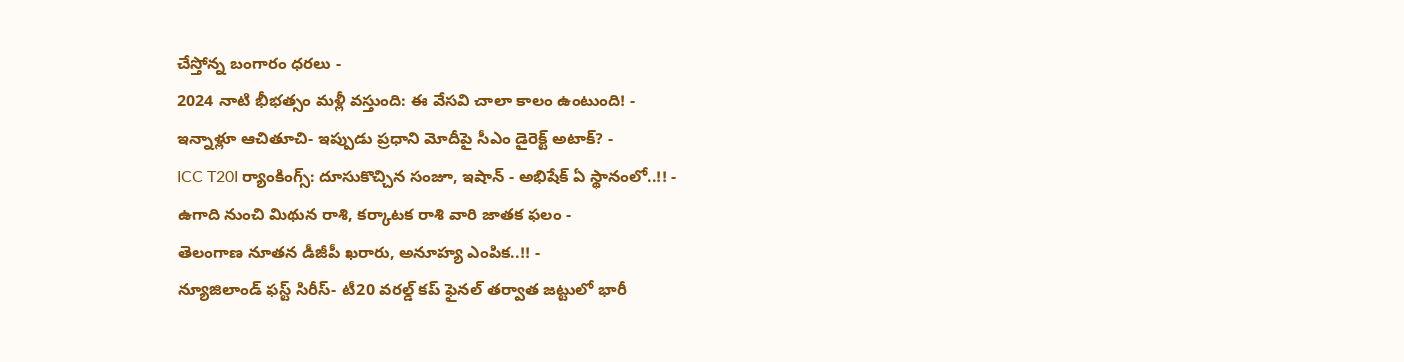చేస్తోన్న బంగారం ధరలు -
2024 నాటి భీభత్సం మళ్లీ వస్తుంది: ఈ వేసవి చాలా కాలం ఉంటుంది! -
ఇన్నాళ్లూ ఆచితూచి- ఇప్పుడు ప్రధాని మోదీపై సీఎం డైరెక్ట్ అటాక్? -
ICC T20I ర్యాంకింగ్స్: దూసుకొచ్చిన సంజూ, ఇషాన్ - అభిషేక్ ఏ స్థానంలో..!! -
ఉగాది నుంచి మిథున రాశి, కర్కాటక రాశి వారి జాతక ఫలం -
తెలంగాణ నూతన డీజీపీ ఖరారు, అనూహ్య ఎంపిక..!! -
న్యూజిలాండ్ ఫస్ట్ సిరీస్- టీ20 వరల్డ్ కప్ ఫైనల్ తర్వాత జట్టులో భారీ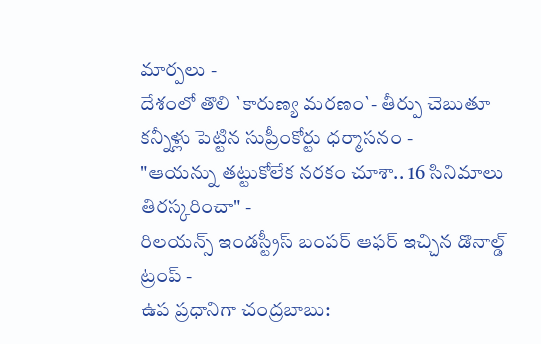మార్పలు -
దేశంలో తొలి `కారుణ్య మరణం`- తీర్పు చెబుతూ కన్నీళ్లు పెట్టిన సుప్రీంకోర్టు ధర్మాసనం -
"ఆయన్ను తట్టుకోలేక నరకం చూశా.. 16 సినిమాలు తిరస్కరించా" -
రిలయన్స్ ఇండస్ట్రీస్ బంపర్ ఆఫర్ ఇచ్చిన డొనాల్డ్ ట్రంప్ -
ఉప ప్రధానిగా చంద్రబాబు: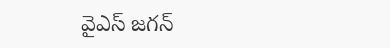వైఎస్ జగన్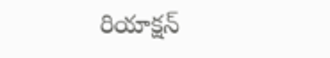రియాక్షన్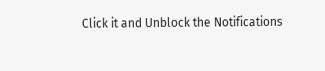Click it and Unblock the Notifications